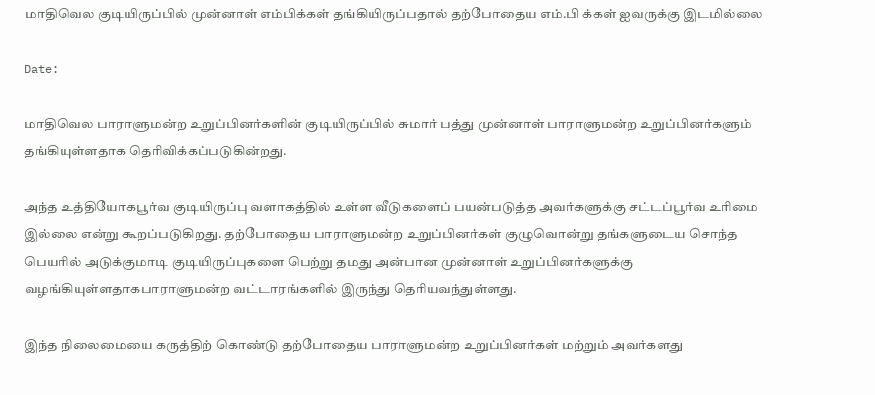மாதிவெல குடியிருப்பில் முன்னாள் எம்பிக்கள் தங்கியிருப்பதால் தற்போதைய எம்.பி க்கள் ஐவருக்கு இடமில்லை

Date:

மாதிவெல பாராளுமன்ற உறுப்பினர்களின் குடியிருப்பில் சுமார் பத்து முன்னாள் பாராளுமன்ற உறுப்பினர்களும் தங்கியுள்ளதாக தெரிவிக்கப்படுகின்றது.

அந்த உத்தியோகபூர்வ குடியிருப்பு வளாகத்தில் உள்ள வீடுகளைப் பயன்படுத்த அவர்களுக்கு சட்டப்பூர்வ உரிமை இல்லை என்று கூறப்படுகிறது. தற்போதைய பாராளுமன்ற உறுப்பினர்கள் குழுவொன்று தங்களுடைய சொந்த பெயரில் அடுக்குமாடி குடியிருப்புகளை பெற்று தமது அன்பான முன்னாள் உறுப்பினர்களுக்கு வழங்கியுள்ளதாகபாராளுமன்ற வட்டாரங்களில் இருந்து தெரியவந்துள்ளது.

இந்த நிலைமையை கருத்திற் கொண்டு தற்போதைய பாராளுமன்ற உறுப்பினர்கள் மற்றும் அவர்களது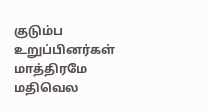குடும்ப உறுப்பினர்கள் மாத்திரமே மதிவெல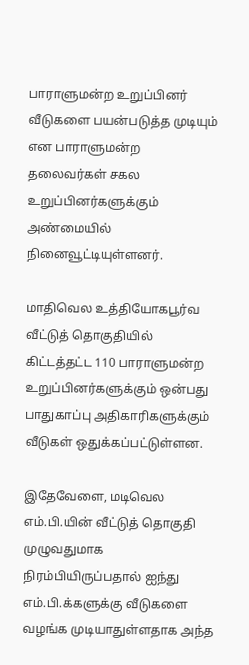பாராளுமன்ற உறுப்பினர் வீடுகளை பயன்படுத்த முடியும் என பாராளுமன்ற தலைவர்கள் சகல உறுப்பினர்களுக்கும் அண்மையில் நினைவூட்டியுள்ளனர்.

மாதிவெல உத்தியோகபூர்வ வீட்டுத் தொகுதியில் கிட்டத்தட்ட 110 பாராளுமன்ற உறுப்பினர்களுக்கும் ஒன்பது பாதுகாப்பு அதிகாரிகளுக்கும் வீடுகள் ஒதுக்கப்பட்டுள்ளன.

இதேவேளை, மடிவெல எம்.பி.யின் வீட்டுத் தொகுதி முழுவதுமாக நிரம்பியிருப்பதால் ஐந்து எம்.பி.க்களுக்கு வீடுகளை வழங்க முடியாதுள்ளதாக அந்த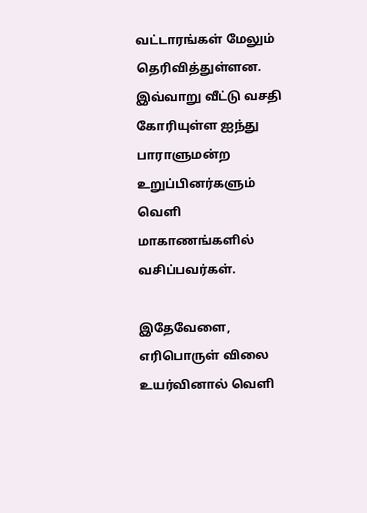வட்டாரங்கள் மேலும் தெரிவித்துள்ளன.
இவ்வாறு வீட்டு வசதி கோரியுள்ள ஐந்து பாராளுமன்ற உறுப்பினர்களும் வெளி மாகாணங்களில் வசிப்பவர்கள்.

இதேவேளை, எரிபொருள் விலை உயர்வினால் வெளி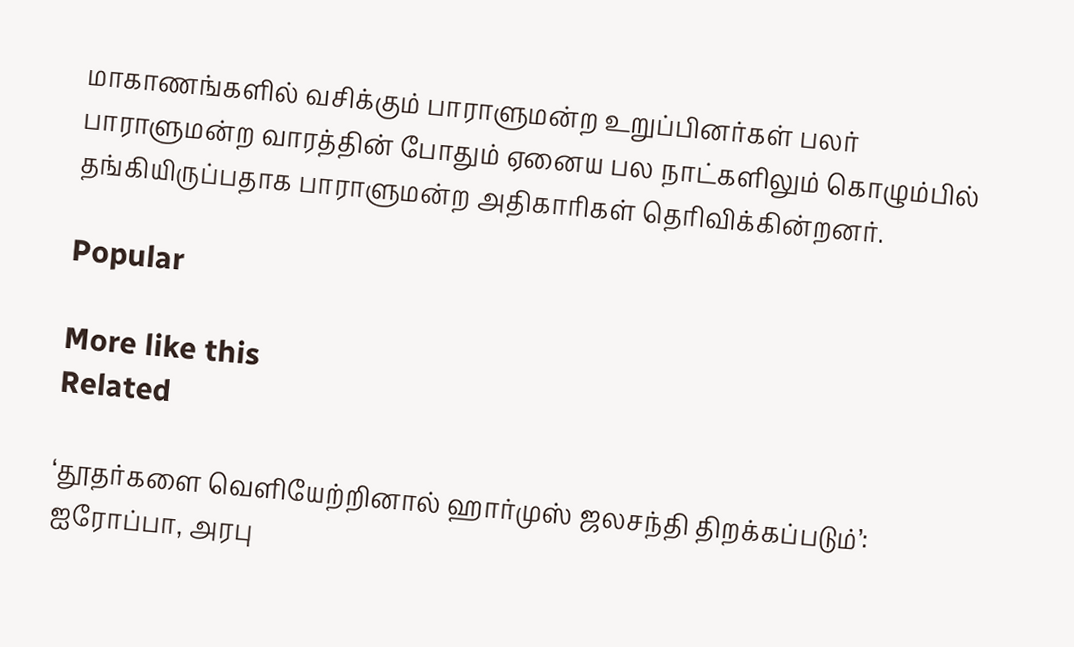மாகாணங்களில் வசிக்கும் பாராளுமன்ற உறுப்பினர்கள் பலர் பாராளுமன்ற வாரத்தின் போதும் ஏனைய பல நாட்களிலும் கொழும்பில் தங்கியிருப்பதாக பாராளுமன்ற அதிகாரிகள் தெரிவிக்கின்றனர்.

Popular

More like this
Related

‘தூதர்களை வெளியேற்றினால் ஹார்முஸ் ஜலசந்தி திறக்கப்படும்’: ஐரோப்பா, அரபு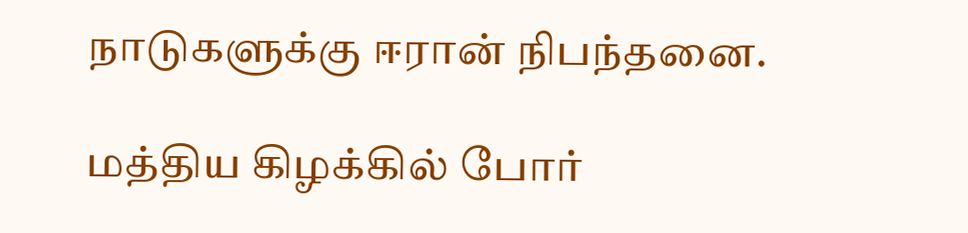நாடுகளுக்கு ஈரான் நிபந்தனை.

மத்திய கிழக்கில் போர்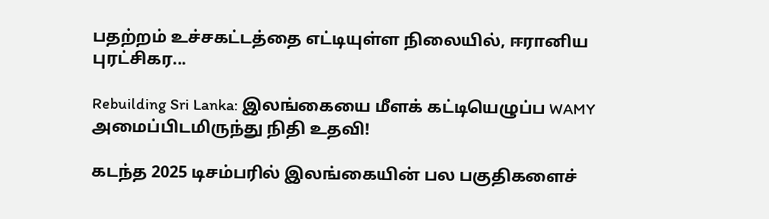பதற்றம் உச்சகட்டத்தை எட்டியுள்ள நிலையில், ஈரானிய புரட்சிகர...

Rebuilding Sri Lanka: இலங்கையை மீளக் கட்டியெழுப்ப WAMY அமைப்பிடமிருந்து நிதி உதவி!

கடந்த 2025 டிசம்பரில் இலங்கையின் பல பகுதிகளைச்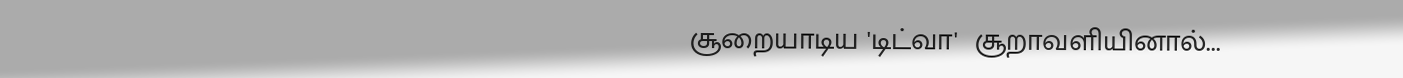சூறையாடிய 'டிட்வா'  சூறாவளியினால்...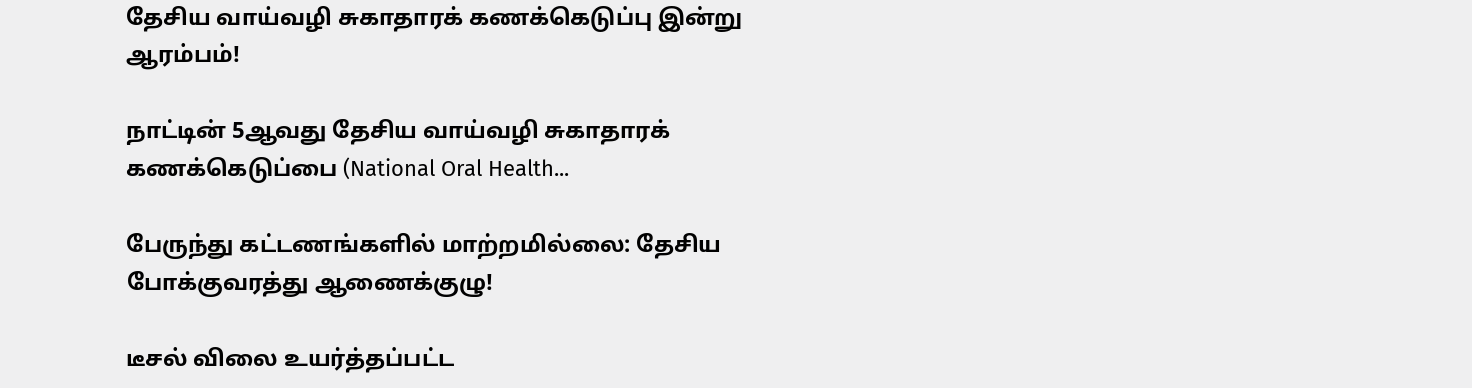தேசிய வாய்வழி சுகாதாரக் கணக்கெடுப்பு இன்று ஆரம்பம்!

நாட்டின் 5ஆவது தேசிய வாய்வழி சுகாதாரக் கணக்கெடுப்பை (National Oral Health...

பேருந்து கட்டணங்களில் மாற்றமில்லை: தேசிய போக்குவரத்து ஆணைக்குழு!

டீசல் விலை உயர்த்தப்பட்ட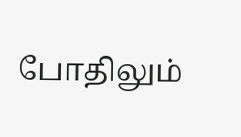போதிலும்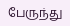பேருந்து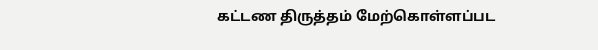கட்டண திருத்தம் மேற்கொள்ளப்பட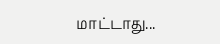மாட்டாது...